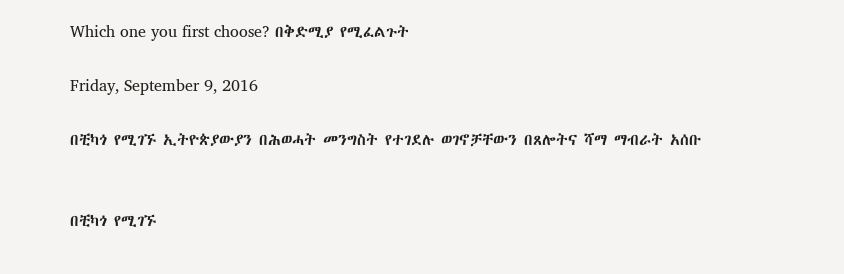Which one you first choose? በቅድሚያ የሚፈልጉት

Friday, September 9, 2016

በቺካጎ የሚገኙ ኢትዮጵያውያን በሕወሓት መንግስት የተገደሉ ወገኖቻቸውን በጸሎትና ሻማ ማብራት አሰቡ


በቺካጎ የሚገኙ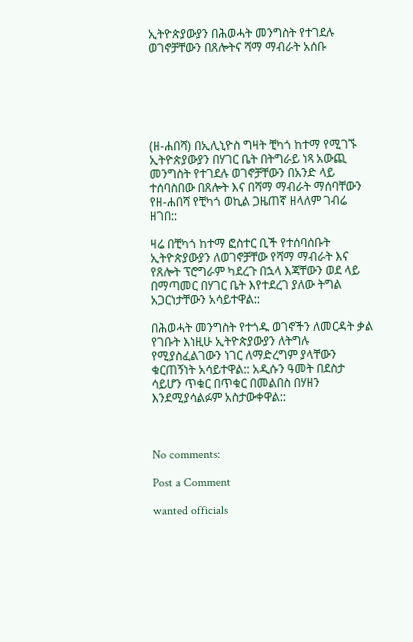ኢትዮጵያውያን በሕወሓት መንግስት የተገደሉ ወገኖቻቸውን በጸሎትና ሻማ ማብራት አሰቡ






(ዘ-ሐበሻ) በኢሊኒዮስ ግዛት ቺካጎ ከተማ የሚገኙ ኢትዮጵያውያን በሃገር ቤት በትግራይ ነጻ አውጪ መንግስት የተገደሉ ወገኖቻቸውን በአንድ ላይ ተሰባስበው በጸሎት እና በሻማ ማብራት ማሰባቸውን የዘ-ሐበሻ የቺካጎ ወኪል ጋዜጠኛ ዘላለም ገብሬ ዘገበ::

ዛሬ በቺካጎ ከተማ ፎስተር ቢች የተሰባሰቡት ኢትዮጵያውያን ለወገኖቻቸው የሻማ ማብራት እና የጸሎት ፕሮግራም ካደረጉ በኋላ እጃቸውን ወደ ላይ በማጣመር በሃገር ቤት እየተደረገ ያለው ትግል አጋርነታቸውን አሳይተዋል::

በሕወሓት መንግስት የተጎዱ ወገኖችን ለመርዳት ቃል የገቡት እነዚሁ ኢትዮጵያውያን ለትግሉ የሚያስፈልገውን ነገር ለማድረግም ያላቸውን ቁርጠኝነት አሳይተዋል:: አዲሱን ዓመት በደስታ ሳይሆን ጥቁር በጥቁር በመልበስ በሃዘን እንደሚያሳልፉም አስታውቀዋል::



No comments:

Post a Comment

wanted officials